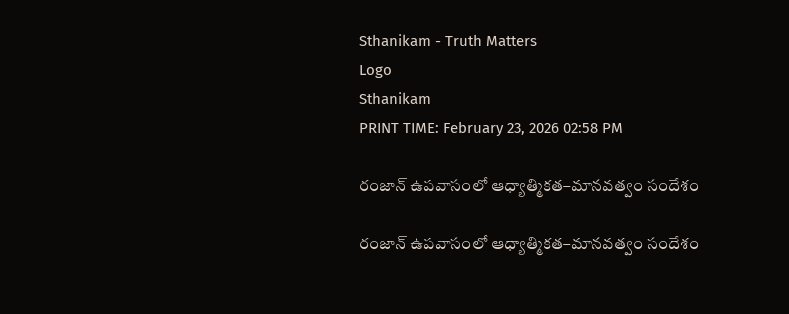Sthanikam - Truth Matters
Logo
Sthanikam
PRINT TIME: February 23, 2026 02:58 PM

రంజాన్ ఉపవాసంలో ఆధ్యాత్మికత–మానవత్వం సందేశం

రంజాన్ ఉపవాసంలో ఆధ్యాత్మికత–మానవత్వం సందేశం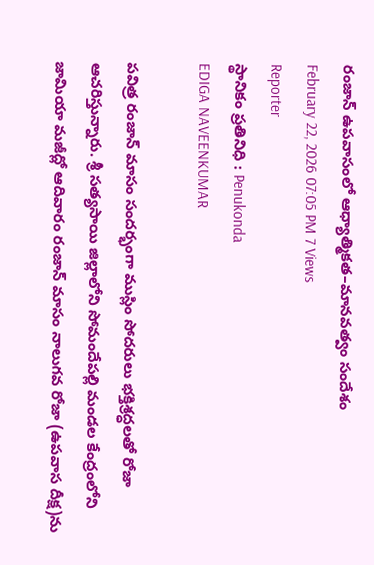రంజాన్ ఉపవాసంలో ఆధ్యాత్మికత–మానవత్వం సందేశం
February 22, 2026 07:05 PM 7 Views
Reporter
స్థానికం ప్రతినిధి : Penukonda
EDIGA NAVEENKUMAR

పవిత్ర రంజాన్ మాసం సందర్భంగా ముస్లిం సోదరులు భక్తిశ్రద్ధలతో రోజా ఆచరిస్తున్నారు. శ్రీ సత్యసాయి జిల్లాలోని సోమందేపల్లి మండల కేంద్రంలోని జామియా మజీద్లో ఆదివారం రంజాన్ మాసం నాలుగవ రోజా (ఉపవాస దీక్ష)ను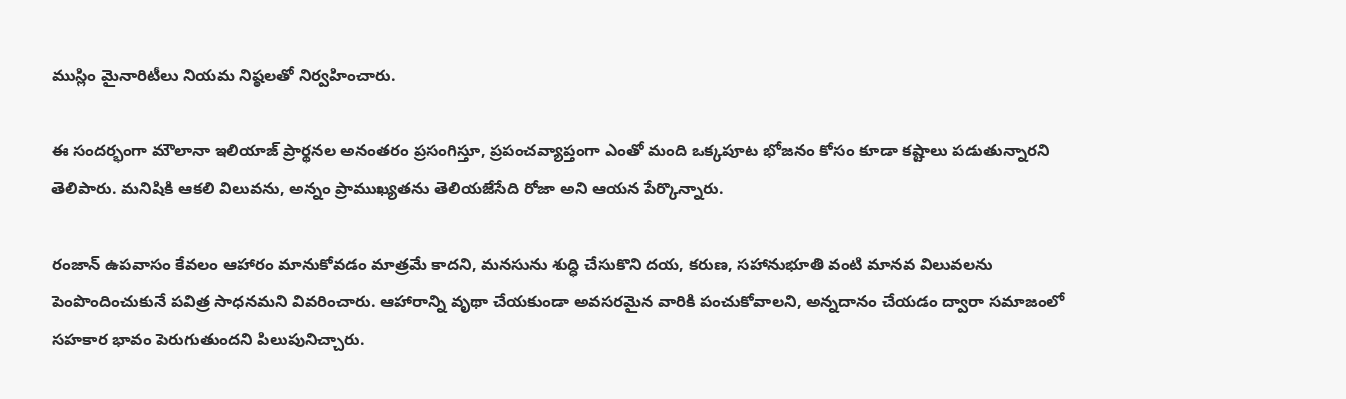ముస్లిం మైనారిటీలు నియమ నిష్ఠలతో నిర్వహించారు.

ఈ సందర్భంగా మౌలానా ఇలియాజ్ ప్రార్థనల అనంతరం ప్రసంగిస్తూ, ప్రపంచవ్యాప్తంగా ఎంతో మంది ఒక్కపూట భోజనం కోసం కూడా కష్టాలు పడుతున్నారని తెలిపారు. మనిషికి ఆకలి విలువను, అన్నం ప్రాముఖ్యతను తెలియజేసేది రోజా అని ఆయన పేర్కొన్నారు.

రంజాన్ ఉపవాసం కేవలం ఆహారం మానుకోవడం మాత్రమే కాదని, మనసును శుద్ధి చేసుకొని దయ, కరుణ, సహానుభూతి వంటి మానవ విలువలను పెంపొందించుకునే పవిత్ర సాధనమని వివరించారు. ఆహారాన్ని వృథా చేయకుండా అవసరమైన వారికి పంచుకోవాలని, అన్నదానం చేయడం ద్వారా సమాజంలో సహకార భావం పెరుగుతుందని పిలుపునిచ్చారు.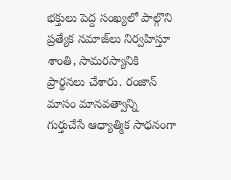భక్తులు పెద్ద సంఖ్యలో పాల్గొని ప్రత్యేక నమాజ్‌లు నిర్వహిస్తూ శాంతి, సామరస్యానికి ప్రార్థనలు చేశారు. రంజాన్ మాసం మానవత్వాన్ని గుర్తుచేసే ఆధ్యాత్మిక సాధనంగా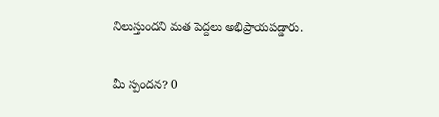నిలుస్తుందని మత పెద్దలు అభిప్రాయపడ్డారు.


మీ స్పందన? 0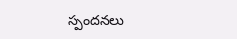స్పందనలు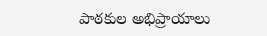పాఠకుల అభిప్రాయాలు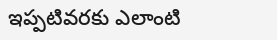ఇప్పటివరకు ఎలాంటి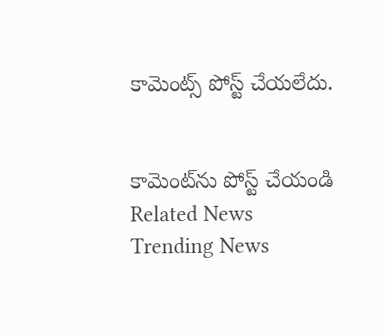కామెంట్స్ పోస్ట్ చేయలేదు.


కామెంట్‌ను పోస్ట్ చేయండి
Related News
Trending News